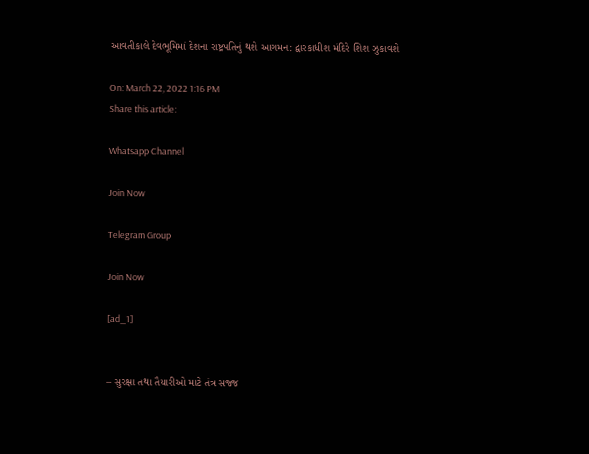આવતીકાલે દેવભૂમિમાં દેશના રાષ્ટ્રપતિનું થશે આગમન: દ્વારકાધીશ મંદિરે શિશ ઝુકાવશે

On: March 22, 2022 1:16 PM
Share this article:

Whatsapp Channel

Join Now

Telegram Group

Join Now

[ad_1]


– સુરક્ષા તથા તૈયારીઓ માટે તંત્ર સજ્જ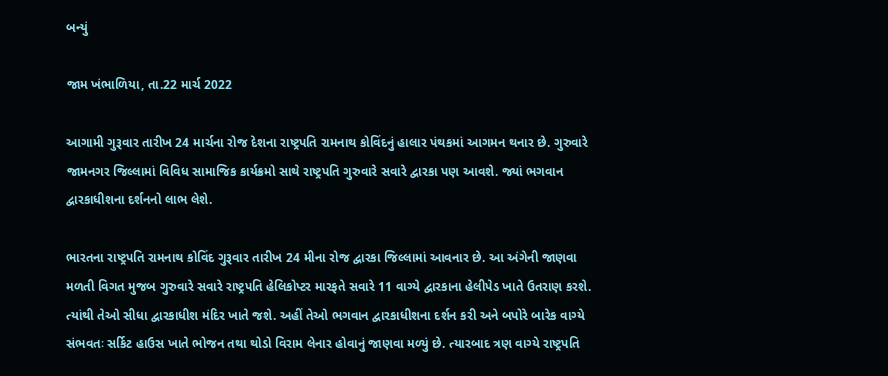બન્યું

જામ ખંભાળિયા, તા.22 માર્ચ 2022

આગામી ગુરૂવાર તારીખ 24 માર્ચના રોજ દેશના રાષ્ટ્રપતિ રામનાથ કોવિંદનું હાલાર પંથકમાં આગમન થનાર છે. ગુરુવારે જામનગર જિલ્લામાં વિવિધ સામાજિક કાર્યક્રમો સાથે રાષ્ટ્રપતિ ગુરુવારે સવારે દ્વારકા પણ આવશે. જ્યાં ભગવાન દ્વારકાધીશના દર્શનનો લાભ લેશે.

ભારતના રાષ્ટ્રપતિ રામનાથ કોવિંદ ગુરૂવાર તારીખ 24 મીના રોજ દ્વારકા જિલ્લામાં આવનાર છે. આ અંગેની જાણવા મળતી વિગત મુજબ ગુરુવારે સવારે રાષ્ટ્રપતિ હેલિકોપ્ટર મારફતે સવારે 11 વાગ્યે દ્વારકાના હેલીપેડ ખાતે ઉતરાણ કરશે. ત્યાંથી તેઓ સીધા દ્વારકાધીશ મંદિર ખાતે જશે. અહીં તેઓ ભગવાન દ્વારકાધીશના દર્શન કરી અને બપોરે બારેક વાગ્યે સંભવતઃ સર્કિટ હાઉસ ખાતે ભોજન તથા થોડો વિરામ લેનાર હોવાનું જાણવા મળ્યું છે. ત્યારબાદ ત્રણ વાગ્યે રાષ્ટ્રપતિ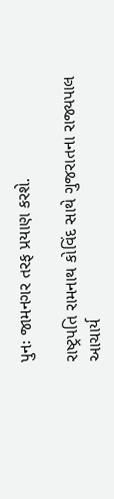પુનઃ જામનગર તરફ પ્રયાણ કરશે.

રાષ્ટ્રપતિ રામનાથ કોવિંદ સાથે ગુજરાતના રાજ્યપાલ આચાર્ય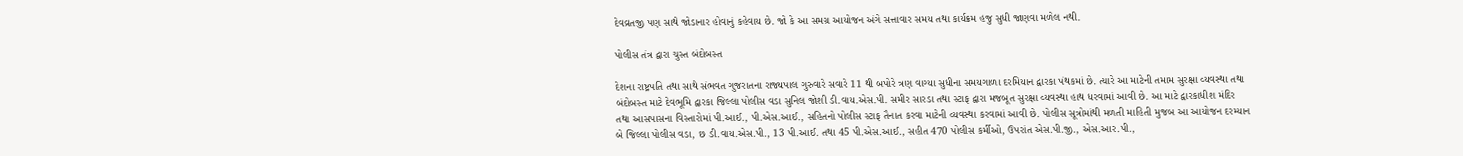દેવવ્રતજી પણ સાથે જોડાનાર હોવાનું કહેવાય છે. જો કે આ સમગ્ર આયોજન અંગે સત્તાવાર સમય તથા કાર્યક્રમ હજુ સુધી જાણવા મળેલ નથી.

પોલીસ તંત્ર દ્વારા ચુસ્ત બંદોબસ્ત

દેશના રાષ્ટ્રપતિ તથા સાથે સંભવત ગુજરાતના રાજ્યપાલ ગુરુવારે સવારે 11 થી બપોરે ત્રણ વાગ્યા સુધીના સમયગાળા દરમિયાન દ્વારકા પંથકમાં છે. ત્યારે આ માટેની તમામ સુરક્ષા વ્યવસ્થા તથા બંદોબસ્ત માટે દેવભૂમિ દ્વારકા જિલ્લા પોલીસ વડા સુનિલ જોશી ડી.વાય.એસ.પી. સમીર સારડા તથા સ્ટાફ દ્વારા મજબૂત સુરક્ષા વ્યવસ્થા હાથ ધરવામાં આવી છે. આ માટે દ્વારકાધીશ મંદિર તથા આસપાસના વિસ્તારોમાં પી.આઈ., પી.એસ.આઈ., સહિતનો પોલીસ સ્ટાફ તૈનાત કરવા માટેની વ્યવસ્થા કરવામાં આવી છે. પોલીસ સૂત્રોમાંથી મળતી માહિતી મુજબ આ આયોજન દરમ્યાન બે જિલ્લા પોલીસ વડા, છ ડી.વાય.એસ.પી., 13 પી.આઈ. તથા 45 પી.એસ.આઈ., સહીત 470 પોલીસ કર્મીઓ, ઉપરાંત એસ.પી.જી., એસ.આર.પી.,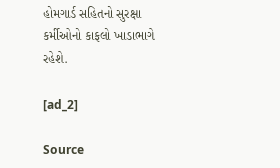હોમગાર્ડ સહિતનો સુરક્ષા કર્મીઓનો કાફલો ખાડાભાગે રહેશે.

[ad_2]

Source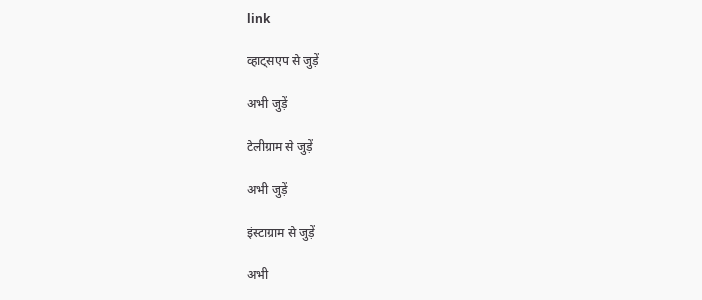link

व्हाट्सएप से जुड़ें

अभी जुड़ें

टेलीग्राम से जुड़ें

अभी जुड़ें

इंस्टाग्राम से जुड़ें

अभी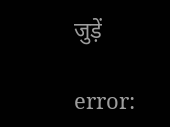जुड़ें

error: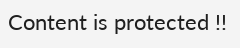Content is protected !!